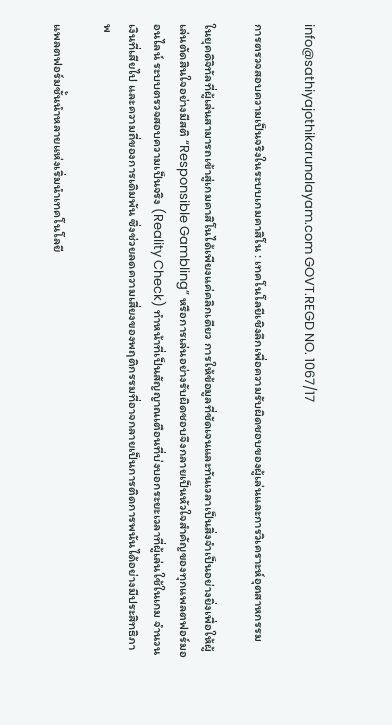info@sathiyajothikarunalayam.com GOVT.REGD NO. 1067/17

การตรวจสอบความเป็นจริงในระบบเกมคาสิโน : เทคโนโลยีเชิงลึกเพื่อความรับผิดชอบของผู้เล่นและการวิเคราะห์อุตสาหกรรม

ในยุคดิจิทัลที่ผู้เล่นสามารถเข้าสู่เกมคาสิโนได้เพียงแค่คลิกเดียว การให้ข้อมูลที่ชัดเจนและทันเวลาเป็นสิ่งจำเป็นอย่างยิ่งเพื่อให้ผู้เล่นตัดสินใจอย่างมีสติ “Responsible Gambling” หรือการเล่นอย่างรับผิดชอบจึงกลายเป็นหัวใจสำคัญของทุกแพลตฟอร์มออนไลน์ ระบบตรวจสอบความเป็นจริง (Reality Check) ทำหน้าที่เป็นสัญญาณเตือนที่บ่งบอกระยะเวลาที่ผู้เล่นใช้ในเกม จำนวนเงินที่เสียไป และความถี่ของการเดิมพัน ซึ่งช่วยลดความเสี่ยงของพฤติกรรมที่อาจกลายเป็นการติดการพนันได้อย่างมีประสิทธิภาพ

แพลตฟอร์มชั้นนำหลายแห่งเริ่มนำเทคโนโลยี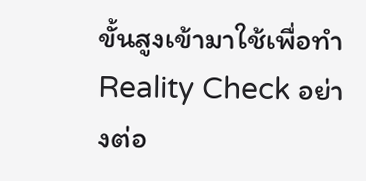ขั้นสูงเข้ามาใช้เพื่อทำ Reality Check อย่างต่อ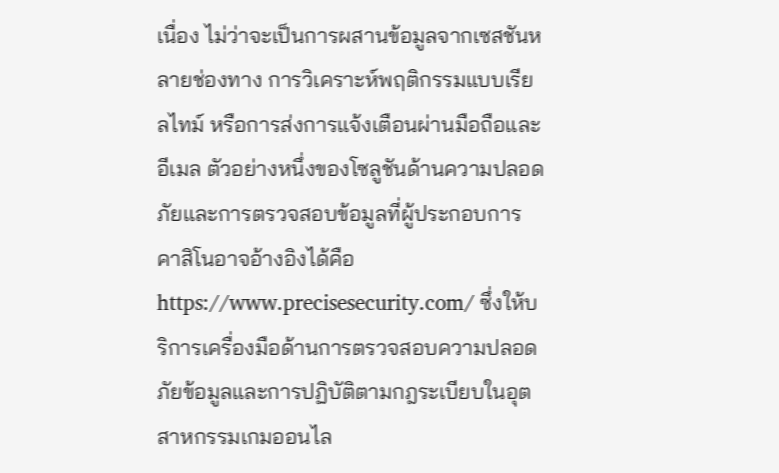เนื่อง ไม่ว่าจะเป็นการผสานข้อมูลจากเซสชันหลายช่องทาง การวิเคราะห์พฤติกรรมแบบเรียลไทม์ หรือการส่งการแจ้งเตือนผ่านมือถือและอีเมล ตัวอย่างหนึ่งของโซลูชันด้านความปลอดภัยและการตรวจสอบข้อมูลที่ผู้ประกอบการคาสิโนอาจอ้างอิงได้คือ https://www.precisesecurity.com/ ซึ่งให้บริการเครื่องมือด้านการตรวจสอบความปลอดภัยข้อมูลและการปฏิบัติตามกฎระเบียบในอุตสาหกรรมเกมออนไล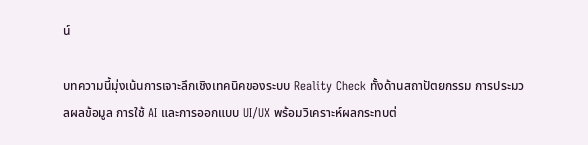น์

บทความนี้มุ่งเน้นการเจาะลึกเชิงเทคนิคของระบบ Reality Check ทั้งด้านสถาปัตยกรรม การประมวลผลข้อมูล การใช้ AI และการออกแบบ UI/UX พร้อมวิเคราะห์ผลกระทบต่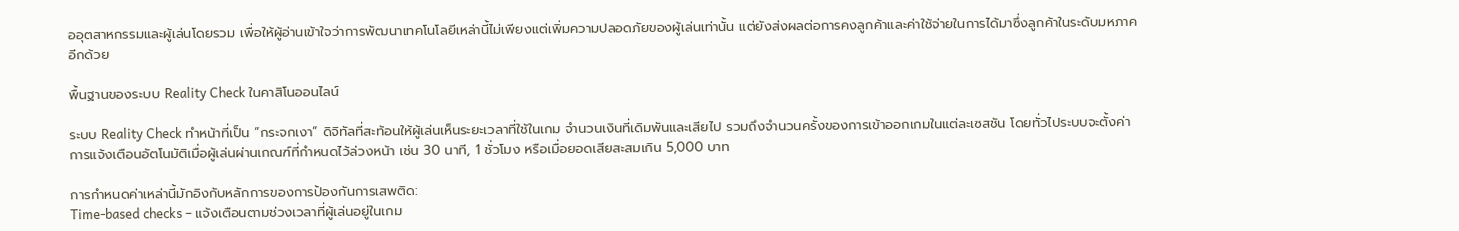ออุตสาหกรรมและผู้เล่นโดยรวม เพื่อให้ผู้อ่านเข้าใจว่าการพัฒนาเทคโนโลยีเหล่านี้ไม่เพียงแต่เพิ่มความปลอดภัยของผู้เล่นเท่านั้น แต่ยังส่งผลต่อการคงลูกค้าและค่าใช้จ่ายในการได้มาซึ่งลูกค้าในระดับมหภาคอีกด้วย

พื้นฐานของระบบ Reality Check ในคาสิโนออนไลน์

ระบบ Reality Check ทำหน้าที่เป็น “กระจกเงา” ดิจิทัลที่สะท้อนให้ผู้เล่นเห็นระยะเวลาที่ใช้ในเกม จำนวนเงินที่เดิมพันและเสียไป รวมถึงจำนวนครั้งของการเข้าออกเกมในแต่ละเซสชัน โดยทั่วไประบบจะตั้งค่าการแจ้งเตือนอัตโนมัติเมื่อผู้เล่นผ่านเกณฑ์ที่กำหนดไว้ล่วงหน้า เช่น 30 นาที, 1 ชั่วโมง หรือเมื่อยอดเสียสะสมเกิน 5,000 บาท

การกำหนดค่าเหล่านี้มักอิงกับหลักการของการป้องกันการเสพติด:
Time‑based checks – แจ้งเตือนตามช่วงเวลาที่ผู้เล่นอยู่ในเกม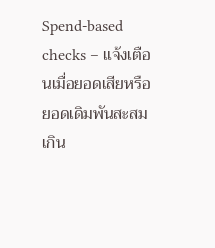Spend‑based checks – แจ้งเตือนเมื่อยอดเสียหรือยอดเดิมพันสะสมเกิน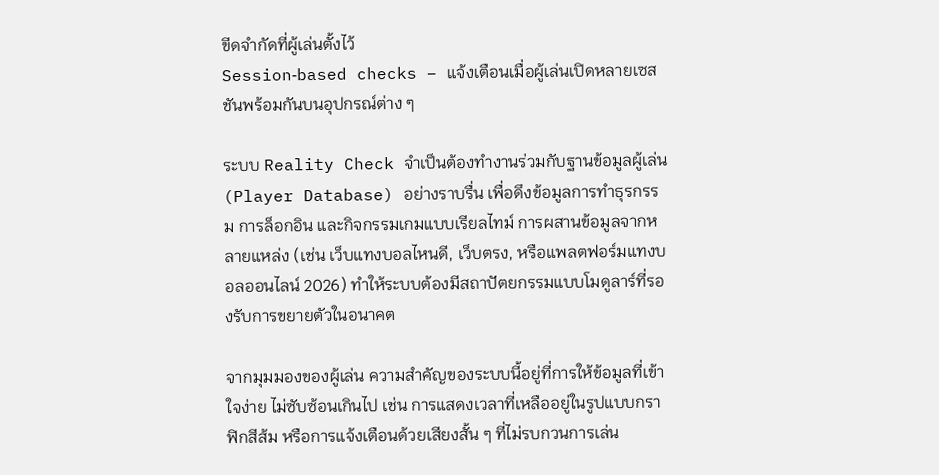ขีดจำกัดที่ผู้เล่นตั้งไว้
Session‑based checks – แจ้งเตือนเมื่อผู้เล่นเปิดหลายเซสชันพร้อมกันบนอุปกรณ์ต่าง ๆ

ระบบ Reality Check จำเป็นต้องทำงานร่วมกับฐานข้อมูลผู้เล่น (Player Database) อย่างราบรื่น เพื่อดึงข้อมูลการทำธุรกรรม การล็อกอิน และกิจกรรมเกมแบบเรียลไทม์ การผสานข้อมูลจากหลายแหล่ง (เช่น เว็บแทงบอลไหนดี, เว็บตรง, หรือแพลตฟอร์มแทงบอลออนไลน์ 2026) ทำให้ระบบต้องมีสถาปัตยกรรมแบบโมดูลาร์ที่รองรับการขยายตัวในอนาคต

จากมุมมองของผู้เล่น ความสำคัญของระบบนี้อยู่ที่การให้ข้อมูลที่เข้าใจง่าย ไม่ซับซ้อนเกินไป เช่น การแสดงเวลาที่เหลืออยู่ในรูปแบบกราฟิกสีส้ม หรือการแจ้งเตือนด้วยเสียงสั้น ๆ ที่ไม่รบกวนการเล่น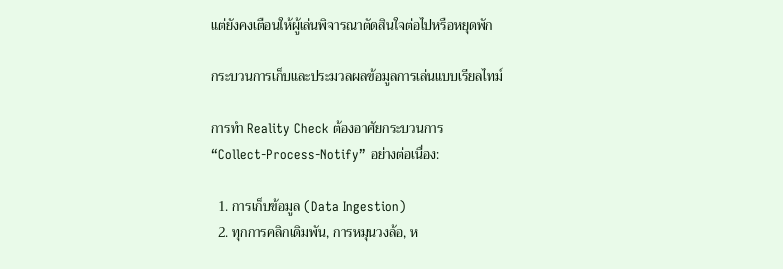แต่ยังคงเตือนให้ผู้เล่นพิจารณาตัดสินใจต่อไปหรือหยุดพัก

กระบวนการเก็บและประมวลผลข้อมูลการเล่นแบบเรียลไทม์

การทำ Reality Check ต้องอาศัยกระบวนการ “Collect‑Process‑Notify” อย่างต่อเนื่อง:

  1. การเก็บข้อมูล (Data Ingestion)
  2. ทุกการคลิกเดิมพัน, การหมุนวงล้อ, ห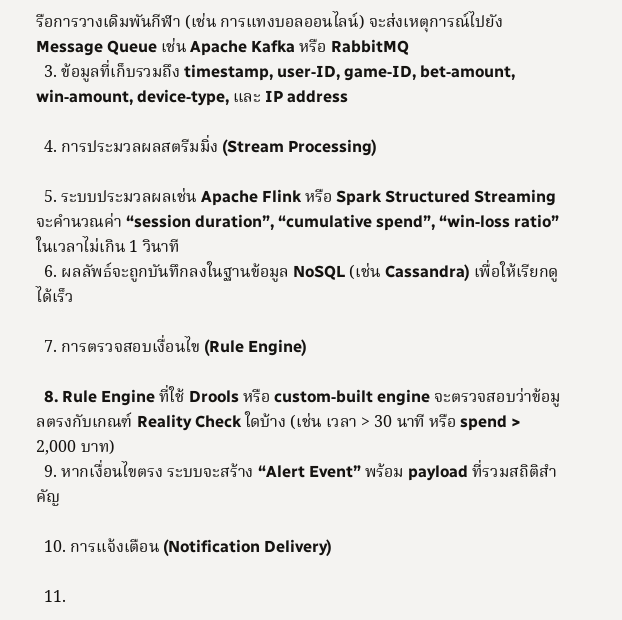รือการวางเดิมพันกีฬา (เช่น การแทงบอลออนไลน์) จะส่งเหตุการณ์ไปยัง Message Queue เช่น Apache Kafka หรือ RabbitMQ
  3. ข้อมูลที่เก็บรวมถึง timestamp, user‑ID, game‑ID, bet‑amount, win‑amount, device‑type, และ IP address

  4. การประมวลผลสตรีมมิ่ง (Stream Processing)

  5. ระบบประมวลผลเช่น Apache Flink หรือ Spark Structured Streaming จะคำนวณค่า “session duration”, “cumulative spend”, “win‑loss ratio” ในเวลาไม่เกิน 1 วินาที
  6. ผลลัพธ์จะถูกบันทึกลงในฐานข้อมูล NoSQL (เช่น Cassandra) เพื่อให้เรียกดูได้เร็ว

  7. การตรวจสอบเงื่อนไข (Rule Engine)

  8. Rule Engine ที่ใช้ Drools หรือ custom‑built engine จะตรวจสอบว่าข้อมูลตรงกับเกณฑ์ Reality Check ใดบ้าง (เช่น เวลา > 30 นาที หรือ spend > 2,000 บาท)
  9. หากเงื่อนไขตรง ระบบจะสร้าง “Alert Event” พร้อม payload ที่รวมสถิติสำคัญ

  10. การแจ้งเตือน (Notification Delivery)

  11.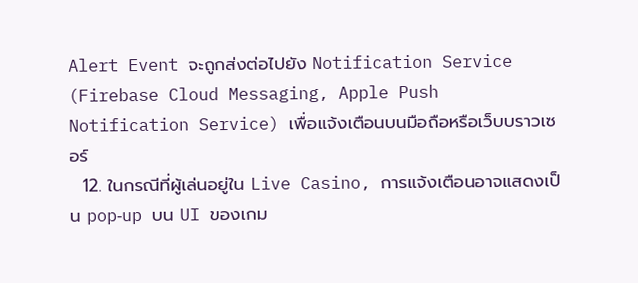Alert Event จะถูกส่งต่อไปยัง Notification Service (Firebase Cloud Messaging, Apple Push Notification Service) เพื่อแจ้งเตือนบนมือถือหรือเว็บบราวเซอร์
  12. ในกรณีที่ผู้เล่นอยู่ใน Live Casino, การแจ้งเตือนอาจแสดงเป็น pop‑up บน UI ของเกม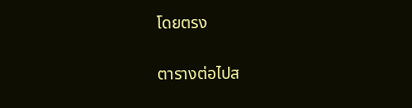โดยตรง

ตารางต่อไปส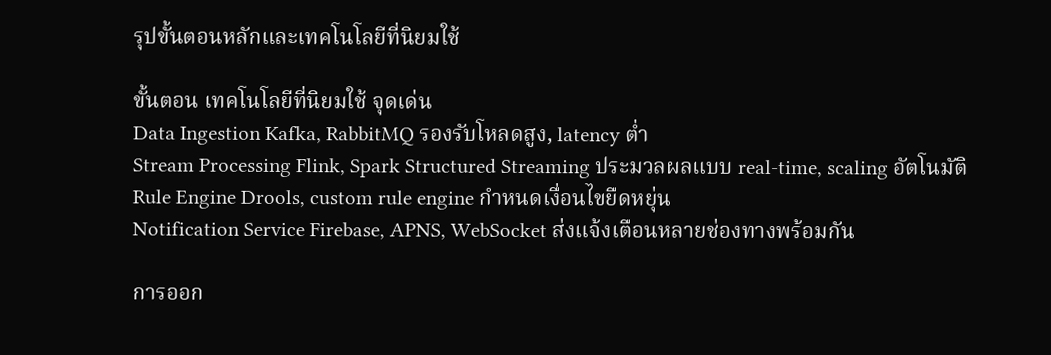รุปขั้นตอนหลักและเทคโนโลยีที่นิยมใช้

ขั้นตอน เทคโนโลยีที่นิยมใช้ จุดเด่น
Data Ingestion Kafka, RabbitMQ รองรับโหลดสูง, latency ต่ำ
Stream Processing Flink, Spark Structured Streaming ประมวลผลแบบ real‑time, scaling อัตโนมัติ
Rule Engine Drools, custom rule engine กำหนดเงื่อนไขยืดหยุ่น
Notification Service Firebase, APNS, WebSocket ส่งแจ้งเตือนหลายช่องทางพร้อมกัน

การออก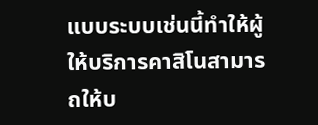แบบระบบเช่นนี้ทำให้ผู้ให้บริการคาสิโนสามารถให้บ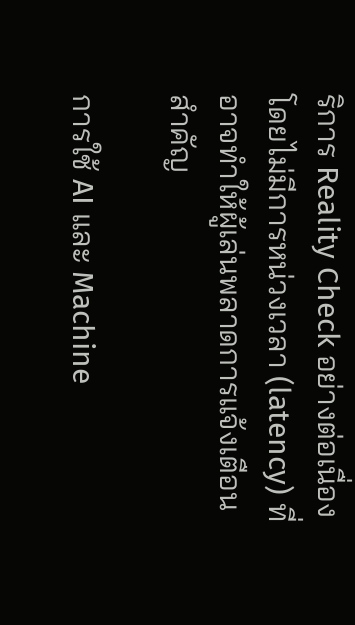ริการ Reality Check อย่างต่อเนื่องโดยไม่มีการหน่วงเวลา (latency) ที่อาจทำให้ผู้เล่นพลาดการแจ้งเตือนสำคัญ

การใช้ AI และ Machine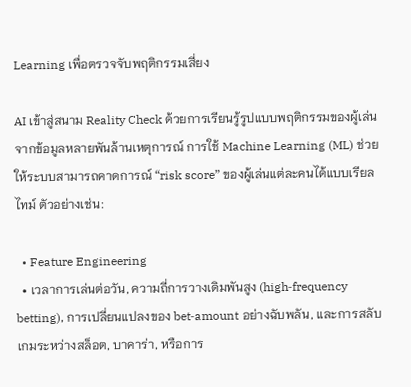Learning เพื่อตรวจจับพฤติกรรมเสี่ยง

AI เข้าสู่สนาม Reality Check ด้วยการเรียนรู้รูปแบบพฤติกรรมของผู้เล่นจากข้อมูลหลายพันล้านเหตุการณ์ การใช้ Machine Learning (ML) ช่วยให้ระบบสามารถคาดการณ์ “risk score” ของผู้เล่นแต่ละคนได้แบบเรียลไทม์ ตัวอย่างเช่น:

  • Feature Engineering
  • เวลาการเล่นต่อวัน, ความถี่การวางเดิมพันสูง (high‑frequency betting), การเปลี่ยนแปลงของ bet‑amount อย่างฉับพลัน, และการสลับเกมระหว่างสล็อต, บาคาร่า, หรือการ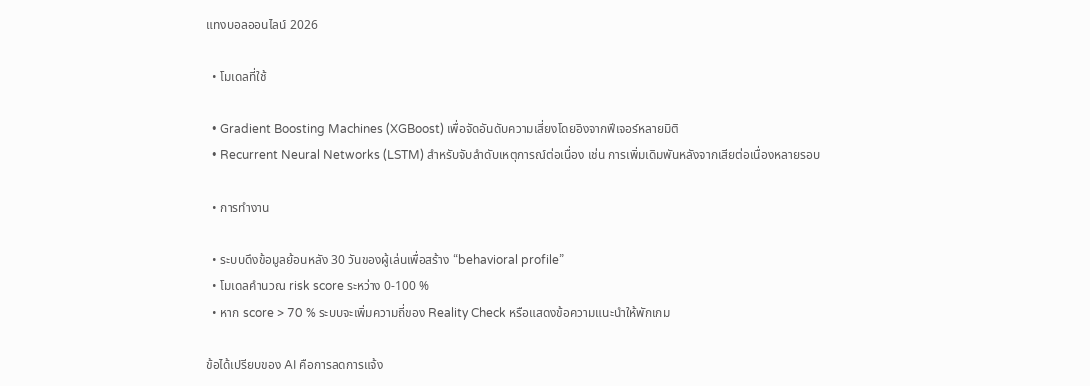แทงบอลออนไลน์ 2026

  • โมเดลที่ใช้

  • Gradient Boosting Machines (XGBoost) เพื่อจัดอันดับความเสี่ยงโดยอิงจากฟีเจอร์หลายมิติ
  • Recurrent Neural Networks (LSTM) สำหรับจับลำดับเหตุการณ์ต่อเนื่อง เช่น การเพิ่มเดิมพันหลังจากเสียต่อเนื่องหลายรอบ

  • การทำงาน

  • ระบบดึงข้อมูลย้อนหลัง 30 วันของผู้เล่นเพื่อสร้าง “behavioral profile”
  • โมเดลคำนวณ risk score ระหว่าง 0‑100 %
  • หาก score > 70 % ระบบจะเพิ่มความถี่ของ Reality Check หรือแสดงข้อความแนะนำให้พักเกม

ข้อได้เปรียบของ AI คือการลดการแจ้ง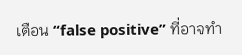เตือน “false positive” ที่อาจทำ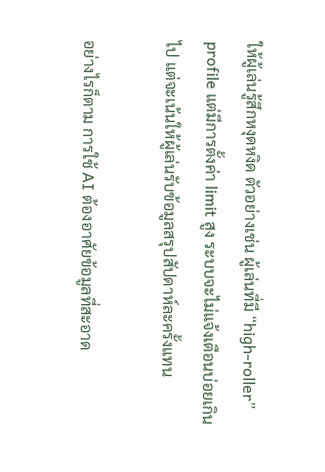ให้ผู้เล่นรู้สึกหงุดหงิด ตัวอย่างเช่น ผู้เล่นที่มี “high‑roller” profile แต่มีการตั้งค่า limit สูง ระบบจะไม่แจ้งเตือนบ่อยเกินไป แต่จะเน้นให้ผู้เล่นรับข้อมูลสรุปสัปดาห์ละครั้งแทน

อย่างไรก็ตาม การใช้ AI ต้องอาศัยข้อมูลที่สะอาด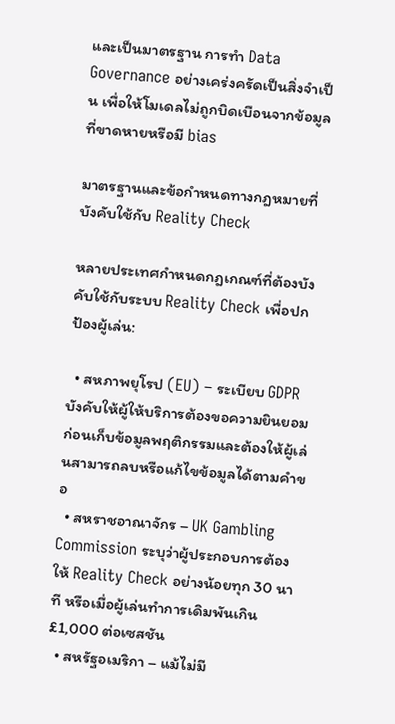และเป็นมาตรฐาน การทำ Data Governance อย่างเคร่งครัดเป็นสิ่งจำเป็น เพื่อให้โมเดลไม่ถูกบิดเบือนจากข้อมูลที่ขาดหายหรือมี bias

มาตรฐานและข้อกำหนดทางกฎหมายที่บังคับใช้กับ Reality Check

หลายประเทศกำหนดกฎเกณฑ์ที่ต้องบังคับใช้กับระบบ Reality Check เพื่อปกป้องผู้เล่น:

  • สหภาพยุโรป (EU) – ระเบียบ GDPR บังคับให้ผู้ให้บริการต้องขอความยินยอมก่อนเก็บข้อมูลพฤติกรรมและต้องให้ผู้เล่นสามารถลบหรือแก้ไขข้อมูลได้ตามคำขอ
  • สหราชอาณาจักร – UK Gambling Commission ระบุว่าผู้ประกอบการต้องให้ Reality Check อย่างน้อยทุก 30 นาที หรือเมื่อผู้เล่นทำการเดิมพันเกิน £1,000 ต่อเซสชัน
  • สหรัฐอเมริกา – แม้ไม่มี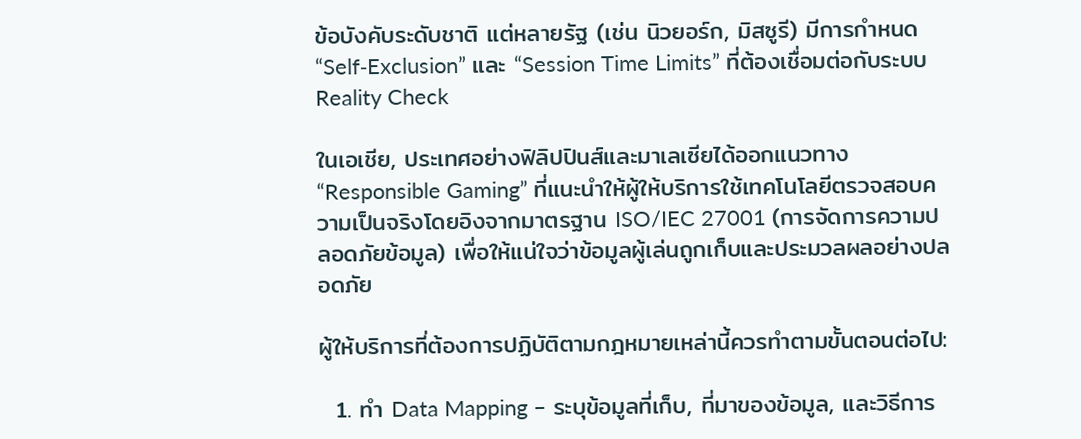ข้อบังคับระดับชาติ แต่หลายรัฐ (เช่น นิวยอร์ก, มิสซูรี) มีการกำหนด “Self‑Exclusion” และ “Session Time Limits” ที่ต้องเชื่อมต่อกับระบบ Reality Check

ในเอเชีย, ประเทศอย่างฟิลิปปินส์และมาเลเซียได้ออกแนวทาง “Responsible Gaming” ที่แนะนำให้ผู้ให้บริการใช้เทคโนโลยีตรวจสอบความเป็นจริงโดยอิงจากมาตรฐาน ISO/IEC 27001 (การจัดการความปลอดภัยข้อมูล) เพื่อให้แน่ใจว่าข้อมูลผู้เล่นถูกเก็บและประมวลผลอย่างปลอดภัย

ผู้ให้บริการที่ต้องการปฏิบัติตามกฎหมายเหล่านี้ควรทำตามขั้นตอนต่อไป:

  1. ทำ Data Mapping – ระบุข้อมูลที่เก็บ, ที่มาของข้อมูล, และวิธีการ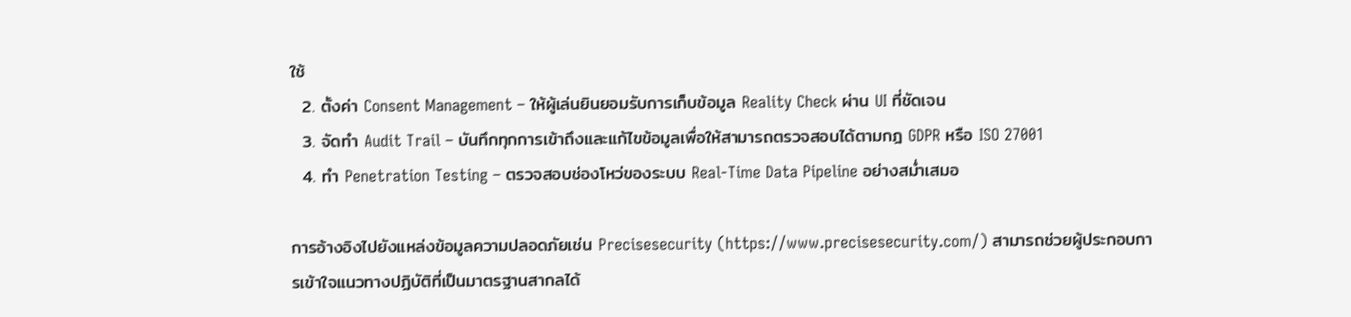ใช้
  2. ตั้งค่า Consent Management – ให้ผู้เล่นยินยอมรับการเก็บข้อมูล Reality Check ผ่าน UI ที่ชัดเจน
  3. จัดทำ Audit Trail – บันทึกทุกการเข้าถึงและแก้ไขข้อมูลเพื่อให้สามารถตรวจสอบได้ตามกฎ GDPR หรือ ISO 27001
  4. ทำ Penetration Testing – ตรวจสอบช่องโหว่ของระบบ Real‑Time Data Pipeline อย่างสม่ำเสมอ

การอ้างอิงไปยังแหล่งข้อมูลความปลอดภัยเช่น Precisesecurity (https://www.precisesecurity.com/) สามารถช่วยผู้ประกอบการเข้าใจแนวทางปฏิบัติที่เป็นมาตรฐานสากลได้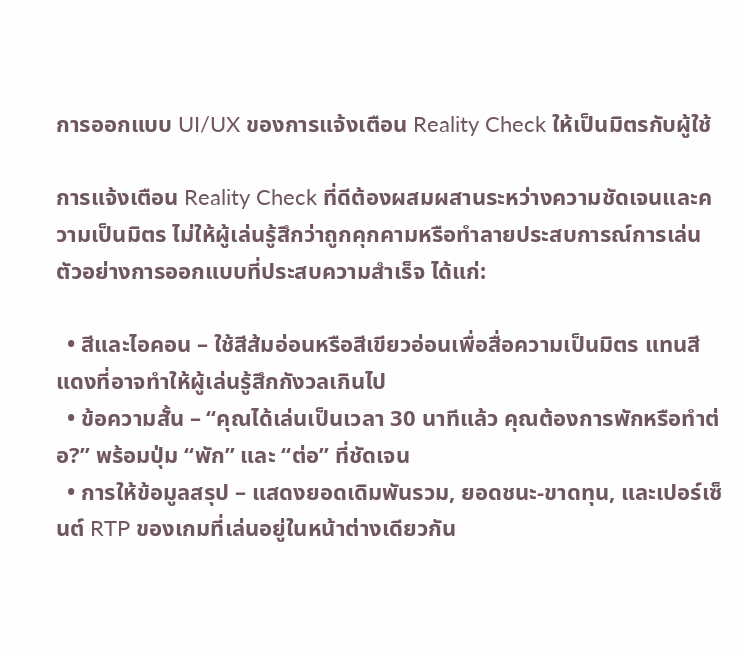การออกแบบ UI/UX ของการแจ้งเตือน Reality Check ให้เป็นมิตรกับผู้ใช้

การแจ้งเตือน Reality Check ที่ดีต้องผสมผสานระหว่างความชัดเจนและความเป็นมิตร ไม่ให้ผู้เล่นรู้สึกว่าถูกคุกคามหรือทำลายประสบการณ์การเล่น ตัวอย่างการออกแบบที่ประสบความสำเร็จ ได้แก่:

  • สีและไอคอน – ใช้สีส้มอ่อนหรือสีเขียวอ่อนเพื่อสื่อความเป็นมิตร แทนสีแดงที่อาจทำให้ผู้เล่นรู้สึกกังวลเกินไป
  • ข้อความสั้น – “คุณได้เล่นเป็นเวลา 30 นาทีแล้ว คุณต้องการพักหรือทำต่อ?” พร้อมปุ่ม “พัก” และ “ต่อ” ที่ชัดเจน
  • การให้ข้อมูลสรุป – แสดงยอดเดิมพันรวม, ยอดชนะ‑ขาดทุน, และเปอร์เซ็นต์ RTP ของเกมที่เล่นอยู่ในหน้าต่างเดียวกัน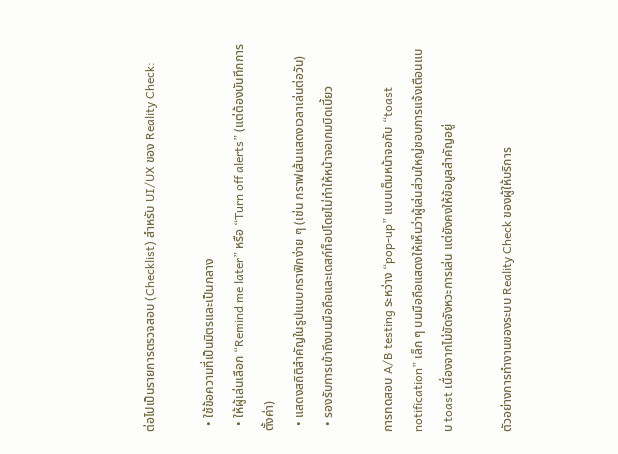ต่อไปเป็นรายการตรวจสอบ (Checklist) สำหรับ UI/UX ของ Reality Check:

  • ใช้ข้อความที่เป็นมิตรและเป็นกลาง
  • ให้ผู้เล่นเลือก “Remind me later” หรือ “Turn off alerts” (แต่ต้องบันทึกการตั้งค่า)
  • แสดงสถิติสำคัญในรูปแบบกราฟิกง่าย ๆ (เช่น กราฟเส้นแสดงเวลาเล่นต่อวัน)
  • รองรับการเข้าถึงบนมือถือและเดสก์ท็อปโดยไม่ทำให้หน้าจอเกมบิดเบี้ยว

การทดสอบ A/B testing ระหว่าง “pop‑up” แบบเต็มหน้าจอกับ “toast notification” เล็ก ๆ บนมือถือแสดงให้เห็นว่าผู้เล่นส่วนใหญ่ชอบการแจ้งเตือนแบบ toast เนื่องจากไม่ขัดจังหวะการเล่น แต่ยังคงให้ข้อมูลสำคัญอยู่

ตัวอย่างการทำงานของระบบ Reality Check ของผู้ให้บริการ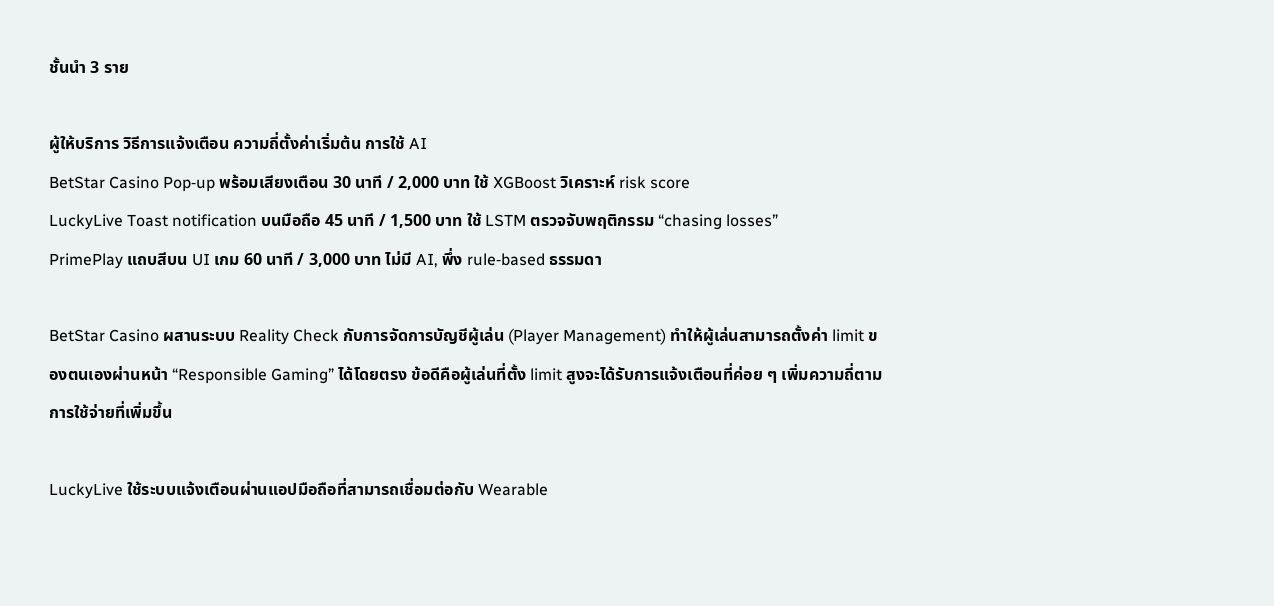ชั้นนำ 3 ราย

ผู้ให้บริการ วิธีการแจ้งเตือน ความถี่ตั้งค่าเริ่มต้น การใช้ AI
BetStar Casino Pop‑up พร้อมเสียงเตือน 30 นาที / 2,000 บาท ใช้ XGBoost วิเคราะห์ risk score
LuckyLive Toast notification บนมือถือ 45 นาที / 1,500 บาท ใช้ LSTM ตรวจจับพฤติกรรม “chasing losses”
PrimePlay แถบสีบน UI เกม 60 นาที / 3,000 บาท ไม่มี AI, พึ่ง rule‑based ธรรมดา

BetStar Casino ผสานระบบ Reality Check กับการจัดการบัญชีผู้เล่น (Player Management) ทำให้ผู้เล่นสามารถตั้งค่า limit ของตนเองผ่านหน้า “Responsible Gaming” ได้โดยตรง ข้อดีคือผู้เล่นที่ตั้ง limit สูงจะได้รับการแจ้งเตือนที่ค่อย ๆ เพิ่มความถี่ตามการใช้จ่ายที่เพิ่มขึ้น

LuckyLive ใช้ระบบแจ้งเตือนผ่านแอปมือถือที่สามารถเชื่อมต่อกับ Wearable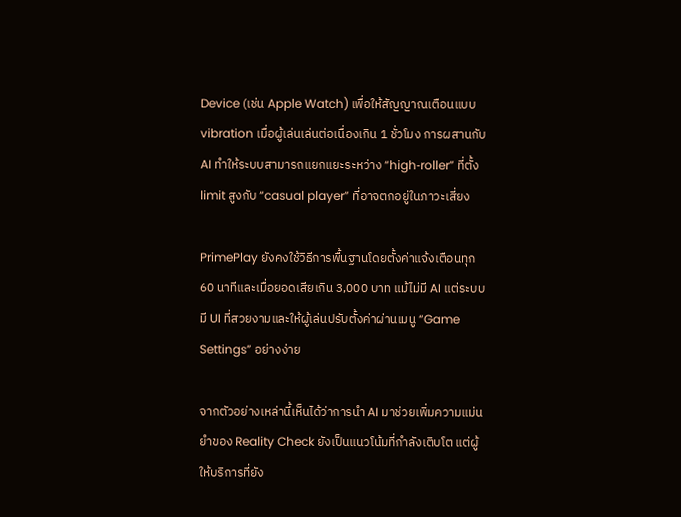Device (เช่น Apple Watch) เพื่อให้สัญญาณเตือนแบบ vibration เมื่อผู้เล่นเล่นต่อเนื่องเกิน 1 ชั่วโมง การผสานกับ AI ทำให้ระบบสามารถแยกแยะระหว่าง “high‑roller” ที่ตั้ง limit สูงกับ “casual player” ที่อาจตกอยู่ในภาวะเสี่ยง

PrimePlay ยังคงใช้วิธีการพื้นฐานโดยตั้งค่าแจ้งเตือนทุก 60 นาทีและเมื่อยอดเสียเกิน 3,000 บาท แม้ไม่มี AI แต่ระบบมี UI ที่สวยงามและให้ผู้เล่นปรับตั้งค่าผ่านเมนู “Game Settings” อย่างง่าย

จากตัวอย่างเหล่านี้เห็นได้ว่าการนำ AI มาช่วยเพิ่มความแม่นยำของ Reality Check ยังเป็นแนวโน้มที่กำลังเติบโต แต่ผู้ให้บริการที่ยัง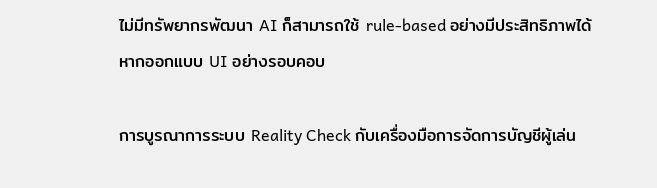ไม่มีทรัพยากรพัฒนา AI ก็สามารถใช้ rule‑based อย่างมีประสิทธิภาพได้หากออกแบบ UI อย่างรอบคอบ

การบูรณาการระบบ Reality Check กับเครื่องมือการจัดการบัญชีผู้เล่น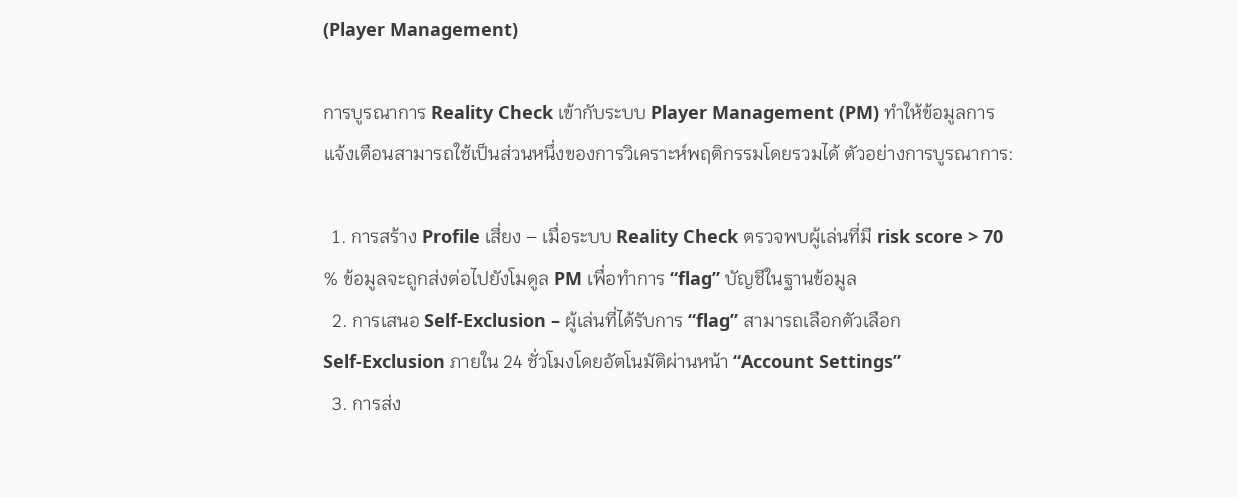(Player Management)

การบูรณาการ Reality Check เข้ากับระบบ Player Management (PM) ทำให้ข้อมูลการแจ้งเตือนสามารถใช้เป็นส่วนหนึ่งของการวิเคราะห์พฤติกรรมโดยรวมได้ ตัวอย่างการบูรณาการ:

  1. การสร้าง Profile เสี่ยง – เมื่อระบบ Reality Check ตรวจพบผู้เล่นที่มี risk score > 70 % ข้อมูลจะถูกส่งต่อไปยังโมดูล PM เพื่อทำการ “flag” บัญชีในฐานข้อมูล
  2. การเสนอ Self‑Exclusion – ผู้เล่นที่ได้รับการ “flag” สามารถเลือกตัวเลือก Self‑Exclusion ภายใน 24 ชั่วโมงโดยอัตโนมัติผ่านหน้า “Account Settings”
  3. การส่ง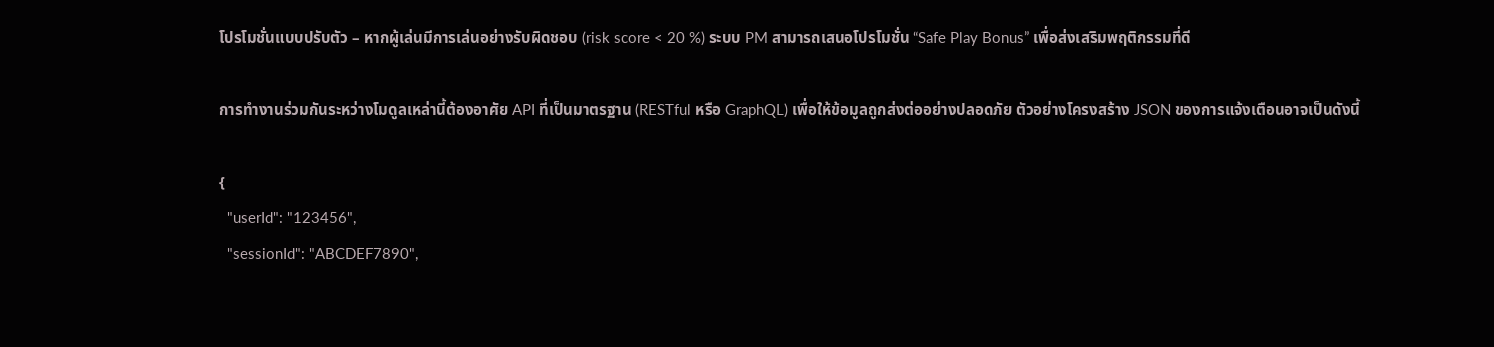โปรโมชั่นแบบปรับตัว – หากผู้เล่นมีการเล่นอย่างรับผิดชอบ (risk score < 20 %) ระบบ PM สามารถเสนอโปรโมชั่น “Safe Play Bonus” เพื่อส่งเสริมพฤติกรรมที่ดี

การทำงานร่วมกันระหว่างโมดูลเหล่านี้ต้องอาศัย API ที่เป็นมาตรฐาน (RESTful หรือ GraphQL) เพื่อให้ข้อมูลถูกส่งต่ออย่างปลอดภัย ตัวอย่างโครงสร้าง JSON ของการแจ้งเตือนอาจเป็นดังนี้

{
  "userId": "123456",
  "sessionId": "ABCDEF7890",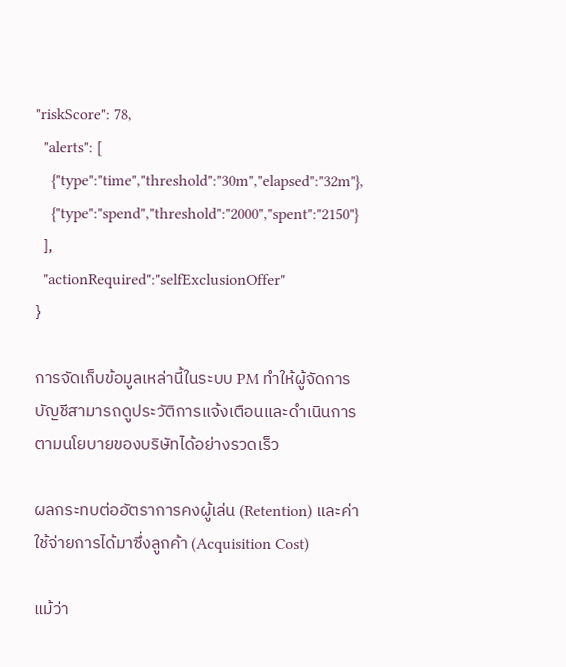"riskScore": 78,
  "alerts": [
    {"type":"time","threshold":"30m","elapsed":"32m"},
    {"type":"spend","threshold":"2000","spent":"2150"}
  ],
  "actionRequired":"selfExclusionOffer"
}

การจัดเก็บข้อมูลเหล่านี้ในระบบ PM ทำให้ผู้จัดการบัญชีสามารถดูประวัติการแจ้งเตือนและดำเนินการตามนโยบายของบริษัทได้อย่างรวดเร็ว

ผลกระทบต่ออัตราการคงผู้เล่น (Retention) และค่าใช้จ่ายการได้มาซึ่งลูกค้า (Acquisition Cost)

แม้ว่า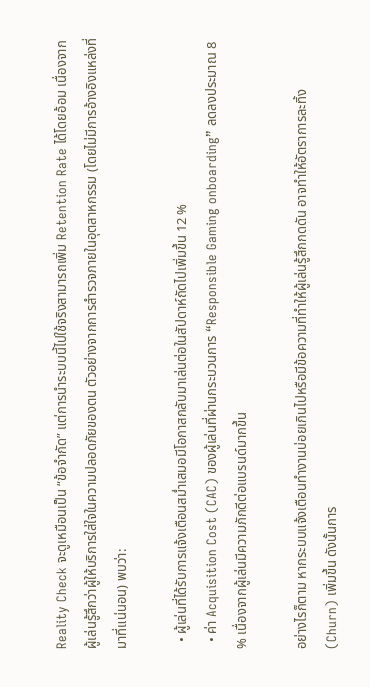Reality Check จะดูเหมือนเป็น “ข้อจำกัด” แต่การนำระบบนี้ไปใช้จริงสามารถเพิ่ม Retention Rate ได้โดยอ้อม เนื่องจากผู้เล่นรู้สึกว่าผู้ให้บริการใส่ใจในความปลอดภัยของตน ตัวอย่างจากการสำรวจภายในอุตสาหกรรม (โดยไม่มีการอ้างอิงแหล่งที่มาที่แน่นอน) พบว่า:

  • ผู้เล่นที่ได้รับการแจ้งเตือนสม่ำเสมอมีโอกาสกลับมาเล่นต่อในสัปดาห์ถัดไปเพิ่มขึ้น 12 %
  • ค่า Acquisition Cost (CAC) ของผู้เล่นที่ผ่านกระบวนการ “Responsible Gaming onboarding” ลดลงประมาณ 8 % เนื่องจากผู้เล่นมีความภักดีต่อแบรนด์มากขึ้น

อย่างไรก็ตาม หากระบบแจ้งเตือนทำงานบ่อยเกินไปหรือมีข้อความที่ทำให้ผู้เล่นรู้สึกกดดัน อาจทำให้อัตราการละทิ้ง (Churn) เพิ่มขึ้น ดังนั้นการ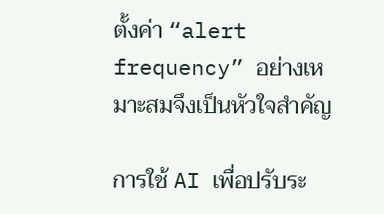ตั้งค่า “alert frequency” อย่างเหมาะสมจึงเป็นหัวใจสำคัญ

การใช้ AI เพื่อปรับระ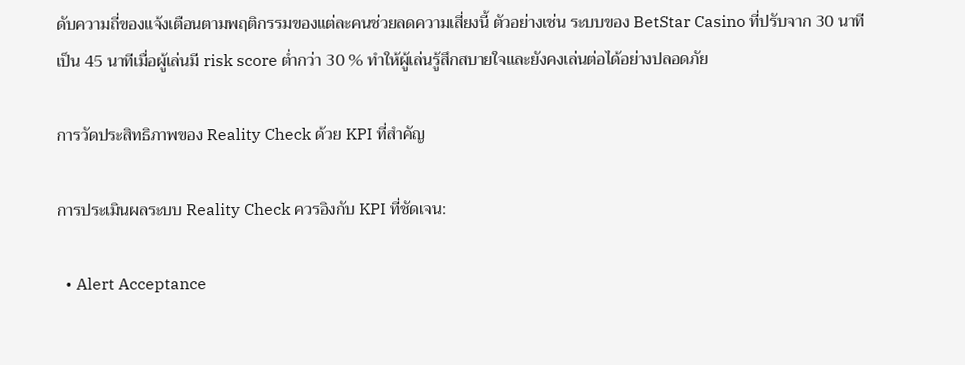ดับความถี่ของแจ้งเตือนตามพฤติกรรมของแต่ละคนช่วยลดความเสี่ยงนี้ ตัวอย่างเช่น ระบบของ BetStar Casino ที่ปรับจาก 30 นาทีเป็น 45 นาทีเมื่อผู้เล่นมี risk score ต่ำกว่า 30 % ทำให้ผู้เล่นรู้สึกสบายใจและยังคงเล่นต่อได้อย่างปลอดภัย

การวัดประสิทธิภาพของ Reality Check ด้วย KPI ที่สำคัญ

การประเมินผลระบบ Reality Check ควรอิงกับ KPI ที่ชัดเจน:

  • Alert Acceptance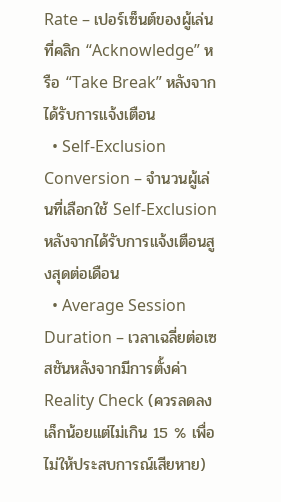Rate – เปอร์เซ็นต์ของผู้เล่นที่คลิก “Acknowledge” หรือ “Take Break” หลังจากได้รับการแจ้งเตือน
  • Self‑Exclusion Conversion – จำนวนผู้เล่นที่เลือกใช้ Self‑Exclusion หลังจากได้รับการแจ้งเตือนสูงสุดต่อเดือน
  • Average Session Duration – เวลาเฉลี่ยต่อเซสชันหลังจากมีการตั้งค่า Reality Check (ควรลดลงเล็กน้อยแต่ไม่เกิน 15 % เพื่อไม่ให้ประสบการณ์เสียหาย)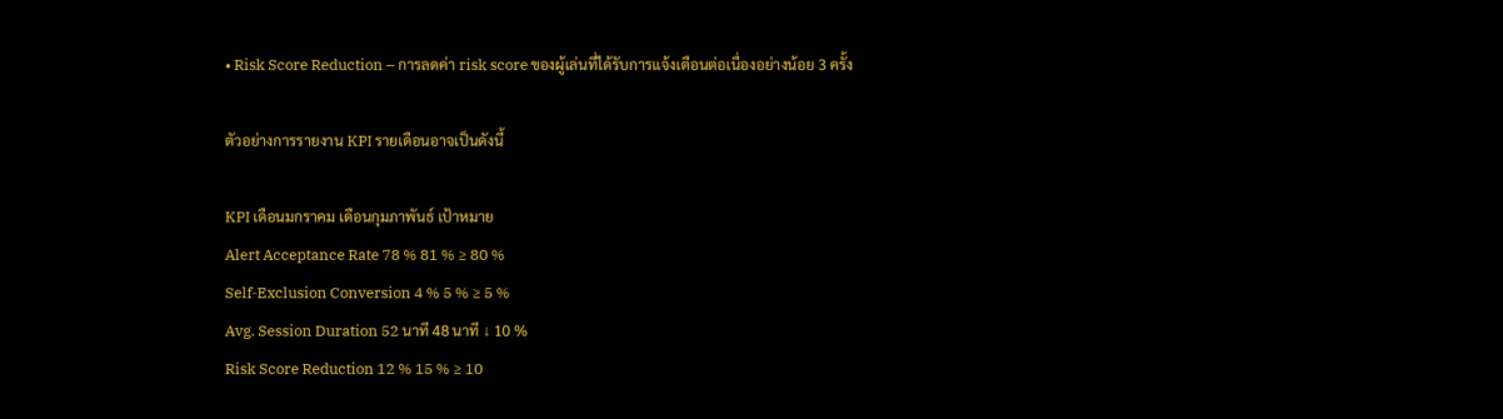• Risk Score Reduction – การลดค่า risk score ของผู้เล่นที่ได้รับการแจ้งเตือนต่อเนื่องอย่างน้อย 3 ครั้ง

ตัวอย่างการรายงาน KPI รายเดือนอาจเป็นดังนี้

KPI เดือนมกราคม เดือนกุมภาพันธ์ เป้าหมาย
Alert Acceptance Rate 78 % 81 % ≥ 80 %
Self‑Exclusion Conversion 4 % 5 % ≥ 5 %
Avg. Session Duration 52 นาที 48 นาที ↓ 10 %
Risk Score Reduction 12 % 15 % ≥ 10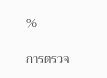%

การตรวจ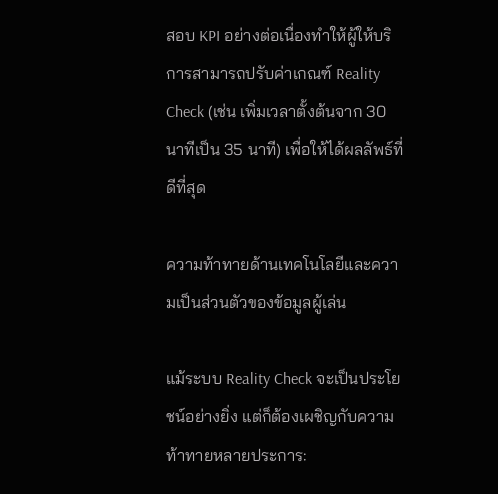สอบ KPI อย่างต่อเนื่องทำให้ผู้ให้บริการสามารถปรับค่าเกณฑ์ Reality Check (เช่น เพิ่มเวลาตั้งต้นจาก 30 นาทีเป็น 35 นาที) เพื่อให้ได้ผลลัพธ์ที่ดีที่สุด

ความท้าทายด้านเทคโนโลยีและความเป็นส่วนตัวของข้อมูลผู้เล่น

แม้ระบบ Reality Check จะเป็นประโยชน์อย่างยิ่ง แต่ก็ต้องเผชิญกับความท้าทายหลายประการ: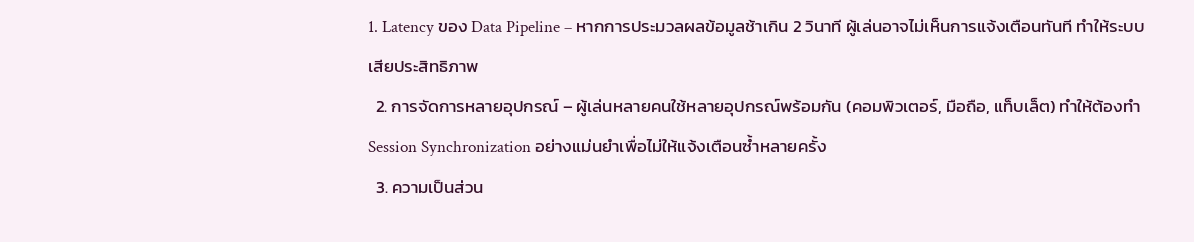1. Latency ของ Data Pipeline – หากการประมวลผลข้อมูลช้าเกิน 2 วินาที ผู้เล่นอาจไม่เห็นการแจ้งเตือนทันที ทำให้ระบบเสียประสิทธิภาพ
  2. การจัดการหลายอุปกรณ์ – ผู้เล่นหลายคนใช้หลายอุปกรณ์พร้อมกัน (คอมพิวเตอร์, มือถือ, แท็บเล็ต) ทำให้ต้องทำ Session Synchronization อย่างแม่นยำเพื่อไม่ให้แจ้งเตือนซ้ำหลายครั้ง
  3. ความเป็นส่วน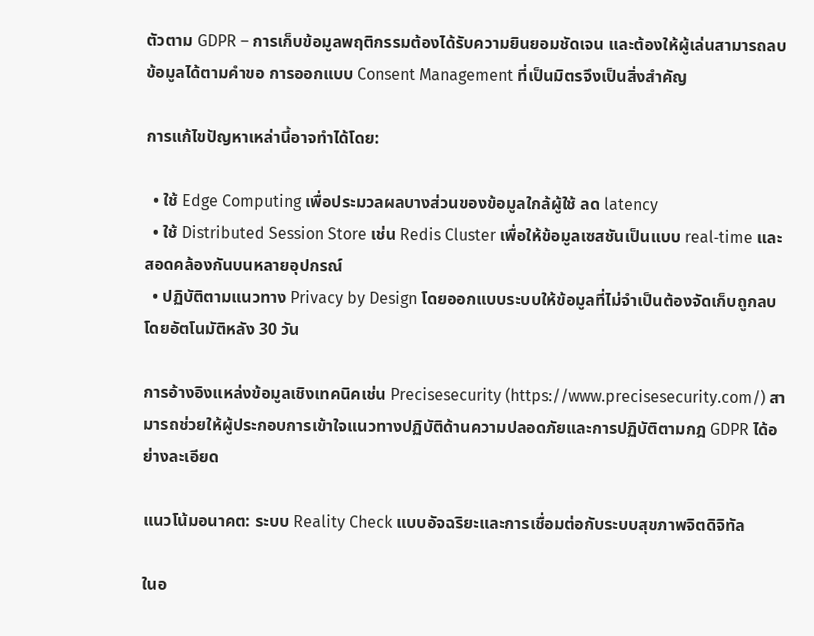ตัวตาม GDPR – การเก็บข้อมูลพฤติกรรมต้องได้รับความยินยอมชัดเจน และต้องให้ผู้เล่นสามารถลบข้อมูลได้ตามคำขอ การออกแบบ Consent Management ที่เป็นมิตรจึงเป็นสิ่งสำคัญ

การแก้ไขปัญหาเหล่านี้อาจทำได้โดย:

  • ใช้ Edge Computing เพื่อประมวลผลบางส่วนของข้อมูลใกล้ผู้ใช้ ลด latency
  • ใช้ Distributed Session Store เช่น Redis Cluster เพื่อให้ข้อมูลเซสชันเป็นแบบ real‑time และสอดคล้องกันบนหลายอุปกรณ์
  • ปฏิบัติตามแนวทาง Privacy by Design โดยออกแบบระบบให้ข้อมูลที่ไม่จำเป็นต้องจัดเก็บถูกลบโดยอัตโนมัติหลัง 30 วัน

การอ้างอิงแหล่งข้อมูลเชิงเทคนิคเช่น Precisesecurity (https://www.precisesecurity.com/) สามารถช่วยให้ผู้ประกอบการเข้าใจแนวทางปฏิบัติด้านความปลอดภัยและการปฏิบัติตามกฎ GDPR ได้อย่างละเอียด

แนวโน้มอนาคต: ระบบ Reality Check แบบอัจฉริยะและการเชื่อมต่อกับระบบสุขภาพจิตดิจิทัล

ในอ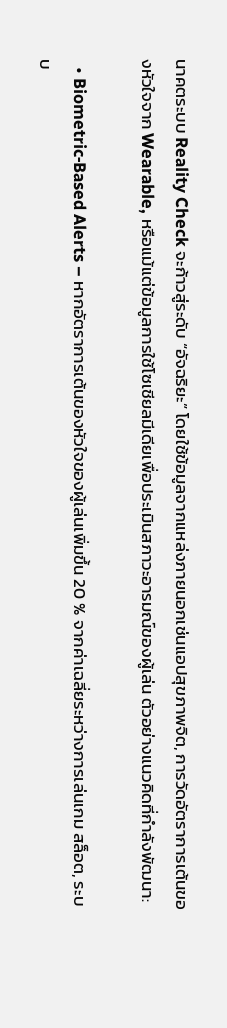นาคตระบบ Reality Check จะก้าวสู่ระดับ “อัจฉริยะ” โดยใช้ข้อมูลจากแหล่งภายนอกเช่นแอปสุขภาพจิต, การวัดอัตราการเต้นของหัวใจจาก Wearable, หรือแม้แต่ข้อมูลการใช้โซเชียลมีเดียเพื่อประเมินสภาวะอารมณ์ของผู้เล่น ตัวอย่างแนวคิดที่กำลังพัฒนา:

  • Biometric‑Based Alerts – หากอัตราการเต้นของหัวใจของผู้เล่นเพิ่มขึ้น 20 % จากค่าเฉลี่ยระหว่างการเล่นเกม สล็อต, ระบบ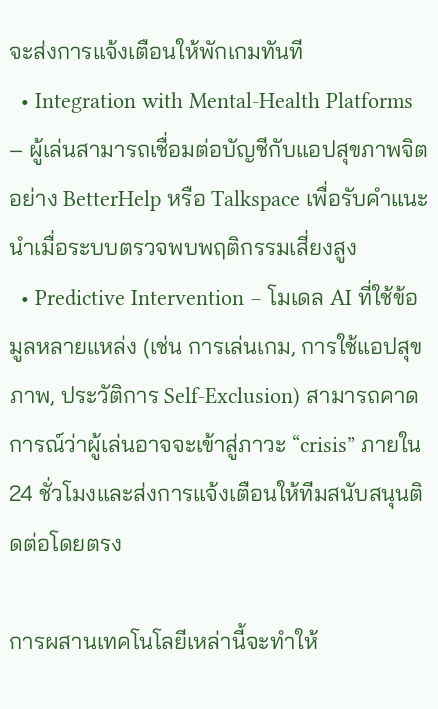จะส่งการแจ้งเตือนให้พักเกมทันที
  • Integration with Mental‑Health Platforms – ผู้เล่นสามารถเชื่อมต่อบัญชีกับแอปสุขภาพจิตอย่าง BetterHelp หรือ Talkspace เพื่อรับคำแนะนำเมื่อระบบตรวจพบพฤติกรรมเสี่ยงสูง
  • Predictive Intervention – โมเดล AI ที่ใช้ข้อมูลหลายแหล่ง (เช่น การเล่นเกม, การใช้แอปสุขภาพ, ประวัติการ Self‑Exclusion) สามารถคาดการณ์ว่าผู้เล่นอาจจะเข้าสู่ภาวะ “crisis” ภายใน 24 ชั่วโมงและส่งการแจ้งเตือนให้ทีมสนับสนุนติดต่อโดยตรง

การผสานเทคโนโลยีเหล่านี้จะทำให้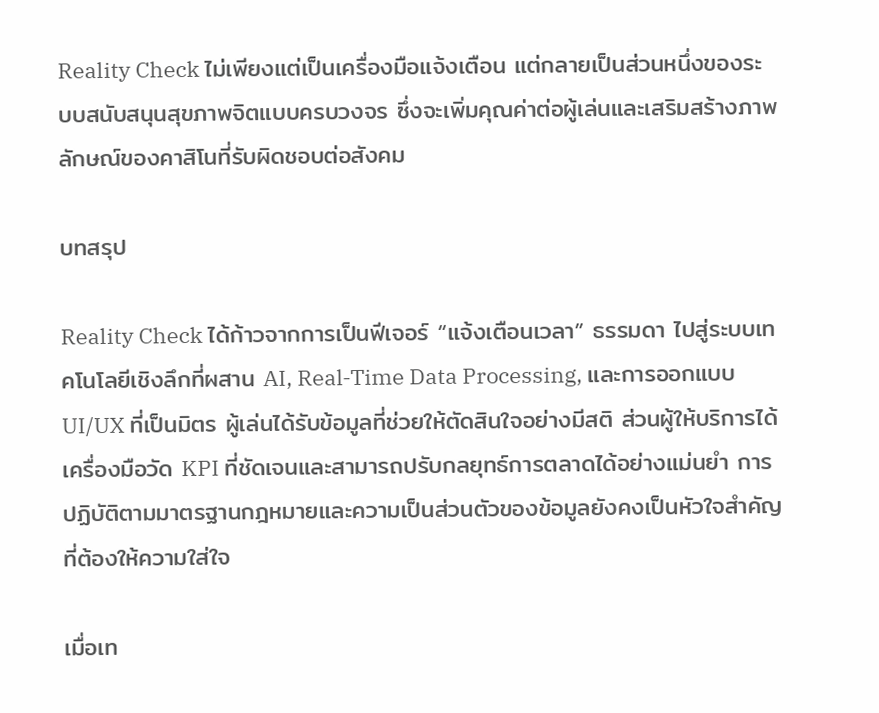Reality Check ไม่เพียงแต่เป็นเครื่องมือแจ้งเตือน แต่กลายเป็นส่วนหนึ่งของระบบสนับสนุนสุขภาพจิตแบบครบวงจร ซึ่งจะเพิ่มคุณค่าต่อผู้เล่นและเสริมสร้างภาพลักษณ์ของคาสิโนที่รับผิดชอบต่อสังคม

บทสรุป

Reality Check ได้ก้าวจากการเป็นฟีเจอร์ “แจ้งเตือนเวลา” ธรรมดา ไปสู่ระบบเทคโนโลยีเชิงลึกที่ผสาน AI, Real‑Time Data Processing, และการออกแบบ UI/UX ที่เป็นมิตร ผู้เล่นได้รับข้อมูลที่ช่วยให้ตัดสินใจอย่างมีสติ ส่วนผู้ให้บริการได้เครื่องมือวัด KPI ที่ชัดเจนและสามารถปรับกลยุทธ์การตลาดได้อย่างแม่นยำ การปฏิบัติตามมาตรฐานกฎหมายและความเป็นส่วนตัวของข้อมูลยังคงเป็นหัวใจสำคัญที่ต้องให้ความใส่ใจ

เมื่อเท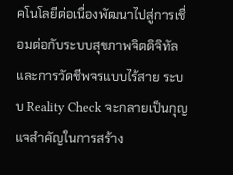คโนโลยีต่อเนื่องพัฒนาไปสู่การเชื่อมต่อกับระบบสุขภาพจิตดิจิทัลและการวัดชีพจรแบบไร้สาย ระบบ Reality Check จะกลายเป็นกุญแจสำคัญในการสร้าง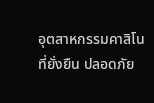อุตสาหกรรมคาสิโนที่ยั่งยืน ปลอดภัย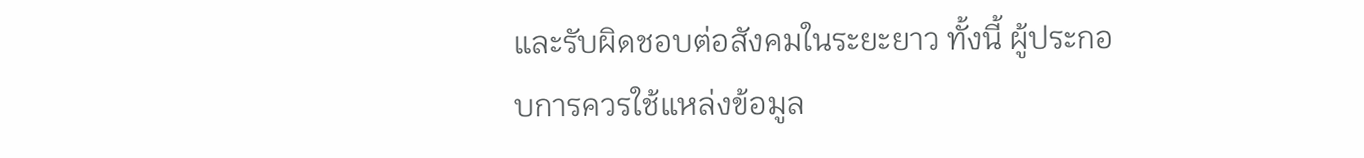และรับผิดชอบต่อสังคมในระยะยาว ทั้งนี้ ผู้ประกอบการควรใช้แหล่งข้อมูล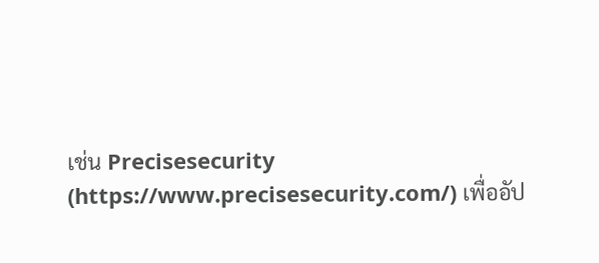เช่น Precisesecurity (https://www.precisesecurity.com/) เพื่ออัป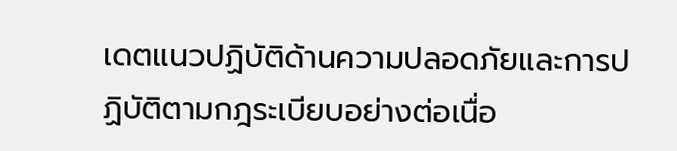เดตแนวปฏิบัติด้านความปลอดภัยและการปฏิบัติตามกฎระเบียบอย่างต่อเนื่อ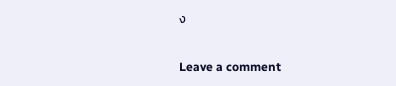ง

Leave a comment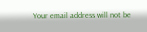Your email address will not be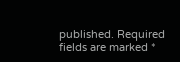published. Required fields are marked *